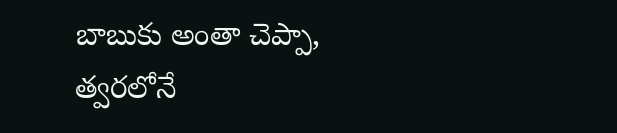బాబుకు అంతా చెప్పా, త్వరలోనే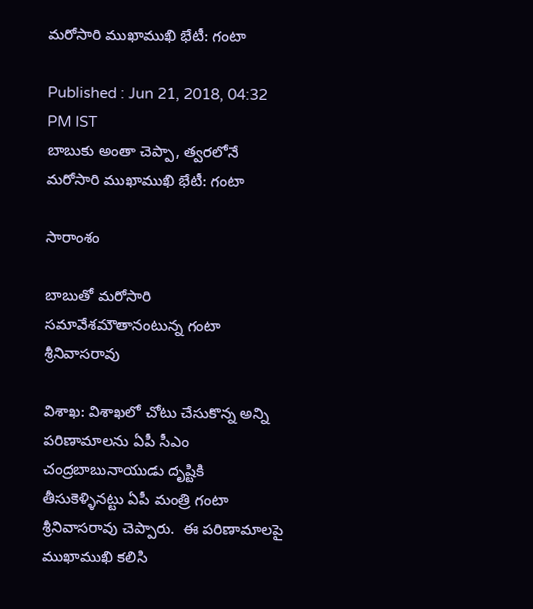మరోసారి ముఖాముఖి భేటీ: గంటా

Published : Jun 21, 2018, 04:32 PM IST
బాబుకు అంతా చెప్పా, త్వరలోనే మరోసారి ముఖాముఖి భేటీ: గంటా

సారాంశం

బాబుతో మరోసారి సమావేశమౌతానంటున్న గంటా శ్రీనివాసరావు

విశాఖ: విశాఖలో చోటు చేసుకొన్న అన్ని పరిణామాలను ఏపీ సీఎం చంద్రబాబునాయుడు దృష్టికి తీసుకెళ్ళినట్టు ఏపీ మంత్రి గంటా శ్రీనివాసరావు చెప్పారు.  ఈ పరిణామాలపై  ముఖాముఖి కలిసి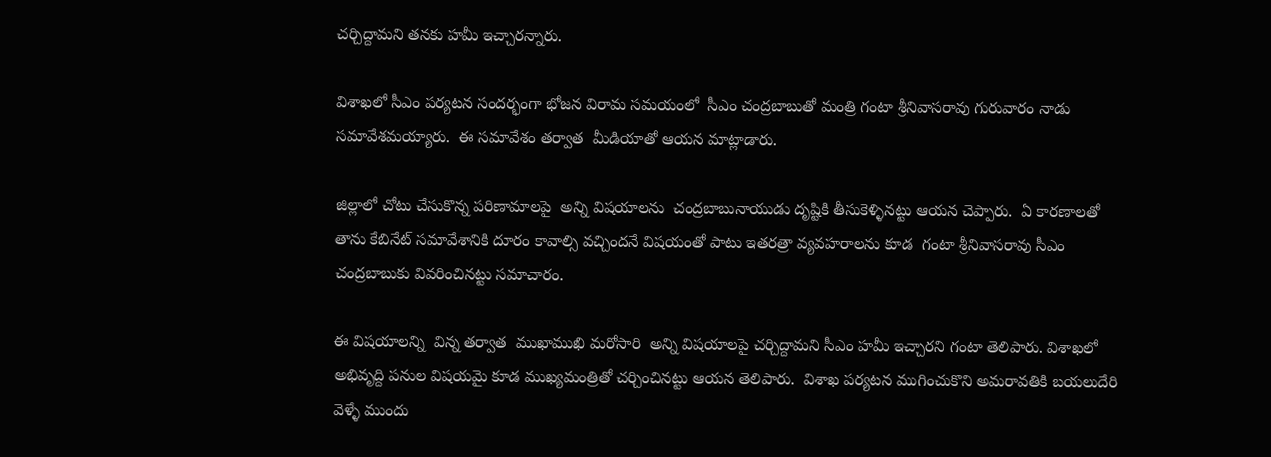చర్చిద్దామని తనకు హమీ ఇచ్చారన్నారు.

విశాఖలో సీఎం పర్యటన సందర్భంగా భోజన విరామ సమయంలో  సీఎం చంద్రబాబుతో మంత్రి గంటా శ్రీనివాసరావు గురువారం నాడు  సమావేశమయ్యారు.  ఈ సమావేశం తర్వాత  మీడియాతో ఆయన మాట్లాడారు.

జిల్లాలో చోటు చేసుకొన్న పరిణామాలపై  అన్ని విషయాలను  చంద్రబాబునాయుడు దృష్టికి తీసుకెళ్ళినట్టు ఆయన చెప్పారు.  ఏ కారణాలతో  తాను కేబినేట్ సమావేశానికి దూరం కావాల్సి వచ్చిందనే విషయంతో పాటు ఇతరత్రా వ్యవహరాలను కూడ  గంటా శ్రీనివాసరావు సీఎం చంద్రబాబుకు వివరించినట్టు సమాచారం.

ఈ విషయాలన్ని  విన్న తర్వాత  ముఖాముఖి మరోసారి  అన్ని విషయాలపై చర్చిద్దామని సీఎం హమీ ఇచ్చారని గంటా తెలిపారు. విశాఖలో అభివృద్ది పనుల విషయమై కూడ ముఖ్యమంత్రితో చర్చించినట్టు ఆయన తెలిపారు.  విశాఖ పర్యటన ముగించుకొని అమరావతికి బయలుదేరి వెళ్ళే ముందు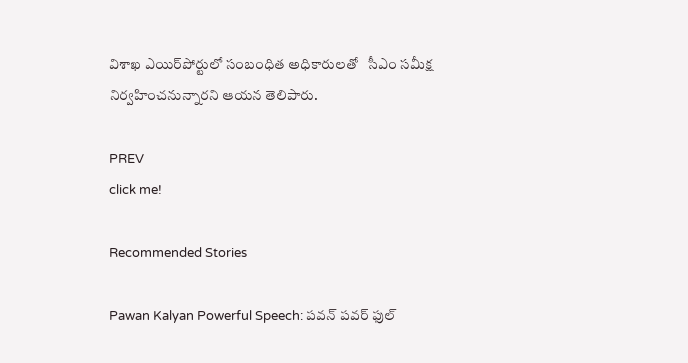విశాఖ ఎయిర్‌పోర్టులో సంబంధిత అధికారులతో   సీఎం సమీక్ష నిర్వహించనున్నారని ఆయన తెలిపారు.

PREV
click me!

Recommended Stories

Pawan Kalyan Powerful Speech: పవన్ పవర్ ఫుల్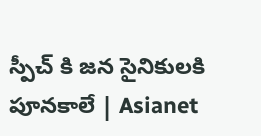స్పీచ్ కి జన సైనికులకి పూనకాలే | Asianet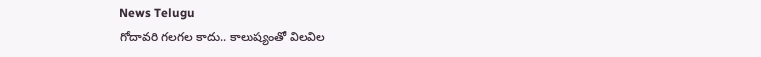News Telugu
గోదావరి గలగల కాదు.. కాలుష్యంతో విలవిల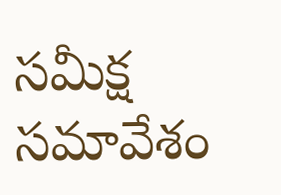సమీక్ష సమావేశం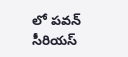లో పవన్ సీరియస్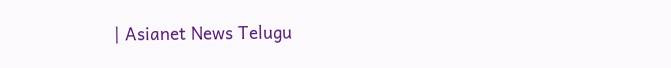| Asianet News Telugu